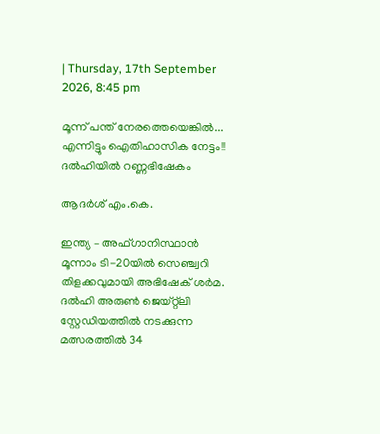| Thursday, 17th September 2026, 8:45 pm

മൂന്ന് പന്ത് നേരത്തെയെങ്കില്‍... എന്നിട്ടും ഐതിഹാസിക നേട്ടം!! ദല്‍ഹിയില്‍ റണ്ണഭിഷേകം

ആദർശ് എം.കെ.

ഇന്ത്യ – അഫ്ഗാനിസ്ഥാന്‍ മൂന്നാം ടി-20യില്‍ സെഞ്ച്വറി തിളക്കവുമായി അഭിഷേക് ശര്‍മ. ദല്‍ഹി അരുണ്‍ ജെയ്റ്റ്‌ലി സ്റ്റേഡിയത്തില്‍ നടക്കുന്ന മത്സരത്തില്‍ 34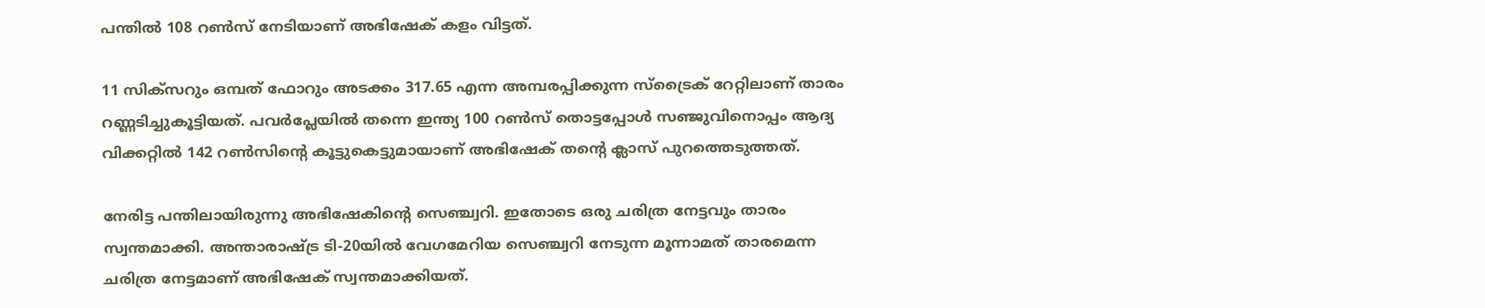പന്തില്‍ 108 റണ്‍സ് നേടിയാണ് അഭിഷേക് കളം വിട്ടത്.

11 സിക്‌സറും ഒമ്പത് ഫോറും അടക്കം 317.65 എന്ന അമ്പരപ്പിക്കുന്ന സ്‌ട്രൈക് റേറ്റിലാണ് താരം റണ്ണടിച്ചുകൂട്ടിയത്. പവര്‍പ്ലേയില്‍ തന്നെ ഇന്ത്യ 100 റണ്‍സ് തൊട്ടപ്പോള്‍ സഞ്ജുവിനൊപ്പം ആദ്യ വിക്കറ്റില്‍ 142 റണ്‍സിന്റെ കൂട്ടുകെട്ടുമായാണ് അഭിഷേക് തന്റെ ക്ലാസ് പുറത്തെടുത്തത്.

നേരിട്ട പന്തിലായിരുന്നു അഭിഷേകിന്റെ സെഞ്ച്വറി. ഇതോടെ ഒരു ചരിത്ര നേട്ടവും താരം സ്വന്തമാക്കി. അന്താരാഷ്ട്ര ടി-20യില്‍ വേഗമേറിയ സെഞ്ച്വറി നേടുന്ന മൂന്നാമത് താരമെന്ന ചരിത്ര നേട്ടമാണ് അഭിഷേക് സ്വന്തമാക്കിയത്.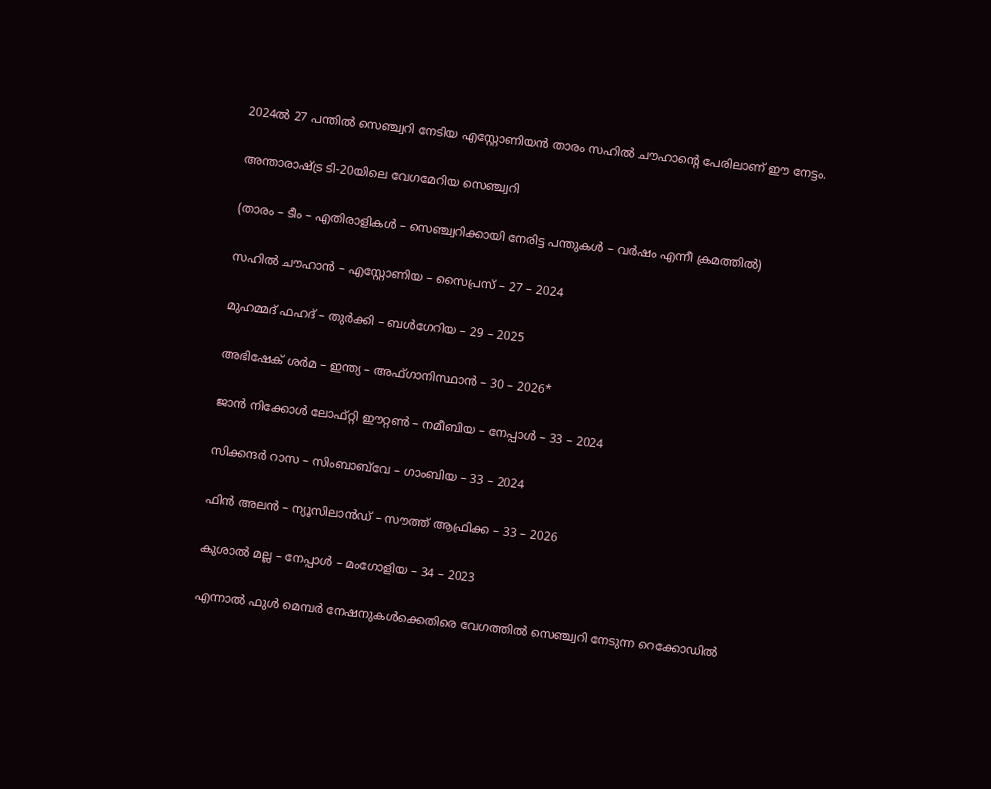2024ല്‍ 27 പന്തില്‍ സെഞ്ച്വറി നേടിയ എസ്റ്റോണിയന്‍ താരം സഹില്‍ ചൗഹാന്റെ പേരിലാണ് ഈ നേട്ടം.

അന്താരാഷ്ട്ര ടി-20യിലെ വേഗമേറിയ സെഞ്ച്വറി

(താരം – ടീം – എതിരാളികള്‍ – സെഞ്ച്വറിക്കായി നേരിട്ട പന്തുകള്‍ – വര്‍ഷം എന്നീ ക്രമത്തില്‍)

സഹില്‍ ചൗഹാന്‍ – എസ്റ്റോണിയ – സൈപ്രസ് – 27 – 2024

മുഹമ്മദ് ഫഹദ് – തുര്‍ക്കി – ബള്‍ഗേറിയ – 29 – 2025

അഭിഷേക് ശര്‍മ – ഇന്ത്യ – അഫ്ഗാനിസ്ഥാന്‍ – 30 – 2026*

ജാന്‍ നിക്കോള്‍ ലോഫ്റ്റി ഈറ്റണ്‍ – നമീബിയ – നേപ്പാള്‍ – 33 – 2024

സിക്കന്ദര്‍ റാസ – സിംബാബ്‌വേ – ഗാംബിയ – 33 – 2024

ഫിന്‍ അലന്‍ – ന്യൂസിലാന്‍ഡ് – സൗത്ത് ആഫ്രിക്ക – 33 – 2026

കുശാല്‍ മല്ല – നേപ്പാള്‍ – മംഗോളിയ – 34 – 2023

എന്നാല്‍ ഫുള്‍ മെമ്പര്‍ നേഷനുകള്‍ക്കെതിരെ വേഗത്തില്‍ സെഞ്ച്വറി നേടുന്ന റെക്കോഡില്‍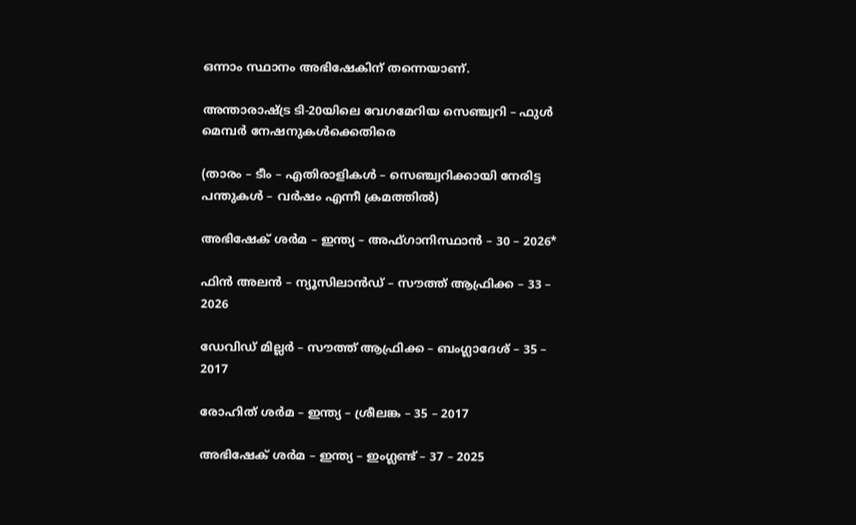ഒന്നാം സ്ഥാനം അഭിഷേകിന് തന്നെയാണ്.

അന്താരാഷ്ട്ര ടി-20യിലെ വേഗമേറിയ സെഞ്ച്വറി – ഫുള്‍ മെമ്പര്‍ നേഷനുകള്‍ക്കെതിരെ

(താരം – ടീം – എതിരാളികള്‍ – സെഞ്ച്വറിക്കായി നേരിട്ട പന്തുകള്‍ – വര്‍ഷം എന്നീ ക്രമത്തില്‍)

അഭിഷേക് ശര്‍മ – ഇന്ത്യ – അഫ്ഗാനിസ്ഥാന്‍ – 30 – 2026*

ഫിന്‍ അലന്‍ – ന്യൂസിലാന്‍ഡ് – സൗത്ത് ആഫ്രിക്ക – 33 – 2026

ഡേവിഡ് മില്ലര്‍ – സൗത്ത് ആഫ്രിക്ക – ബംഗ്ലാദേശ് – 35 – 2017

രോഹിത് ശര്‍മ – ഇന്ത്യ – ശ്രീലങ്ക – 35 – 2017

അഭിഷേക് ശര്‍മ – ഇന്ത്യ – ഇംഗ്ലണ്ട് – 37 – 2025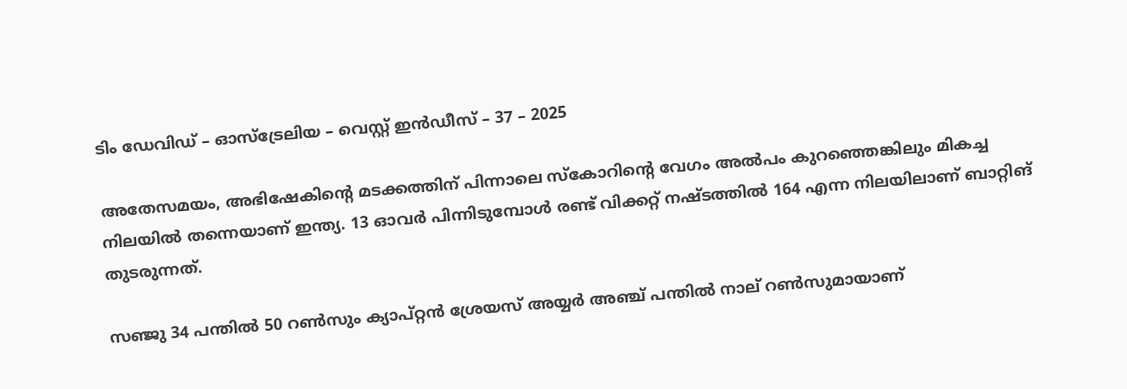ടിം ഡേവിഡ് – ഓസ്‌ട്രേലിയ – വെസ്റ്റ് ഇന്‍ഡീസ് – 37 – 2025

അതേസമയം, അഭിഷേകിന്റെ മടക്കത്തിന് പിന്നാലെ സ്‌കോറിന്റെ വേഗം അല്‍പം കുറഞ്ഞെങ്കിലും മികച്ച നിലയില്‍ തന്നെയാണ് ഇന്ത്യ. 13 ഓവര്‍ പിന്നിടുമ്പോള്‍ രണ്ട് വിക്കറ്റ് നഷ്ടത്തില്‍ 164 എന്ന നിലയിലാണ് ബാറ്റിങ് തുടരുന്നത്.

സഞ്ജു 34 പന്തില്‍ 50 റണ്‍സും ക്യാപ്റ്റന്‍ ശ്രേയസ് അയ്യര്‍ അഞ്ച് പന്തില്‍ നാല് റണ്‍സുമായാണ്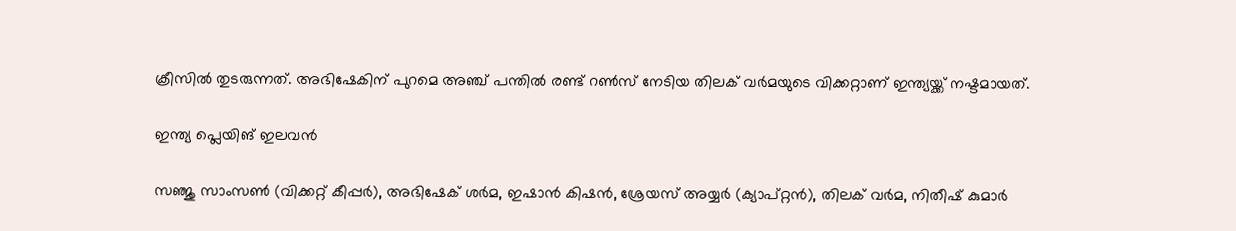ക്രീസില്‍ തുടരുന്നത്. അഭിഷേകിന് പുറമെ അഞ്ച് പന്തില്‍ രണ്ട് റണ്‍സ് നേടിയ തിലക് വര്‍മയുടെ വിക്കറ്റാണ് ഇന്ത്യയ്ക്ക് നഷ്ടമായത്.

ഇന്ത്യ പ്ലെയിങ് ഇലവന്‍

സഞ്ജു സാംസണ്‍ (വിക്കറ്റ് കീപ്പര്‍), അഭിഷേക് ശര്‍മ, ഇഷാന്‍ കിഷന്‍, ശ്രേയസ് അയ്യര്‍ (ക്യാപ്റ്റന്‍), തിലക് വര്‍മ, നിതീഷ് കുമാര്‍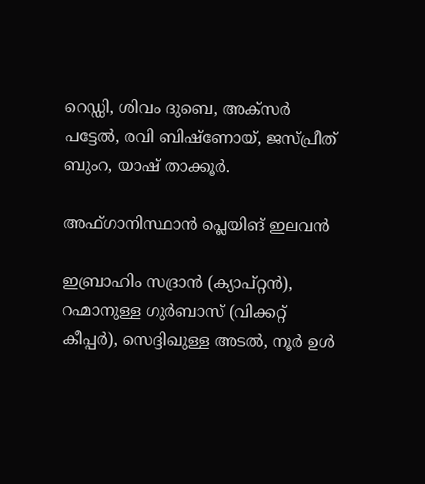റെഡ്ഡി, ശിവം ദുബെ, അക്‌സര്‍ പട്ടേല്‍, രവി ബിഷ്‌ണോയ്, ജസ്പ്രീത് ബുംറ, യാഷ് താക്കൂര്‍.

അഫ്ഗാനിസ്ഥാന്‍ പ്ലെയിങ് ഇലവന്‍

ഇബ്രാഹിം സദ്രാന്‍ (ക്യാപ്റ്റന്‍), റഹ്മാനുള്ള ഗുര്‍ബാസ് (വിക്കറ്റ് കീപ്പര്‍), സെദ്ദിഖുള്ള അടല്‍, നൂര്‍ ഉള്‍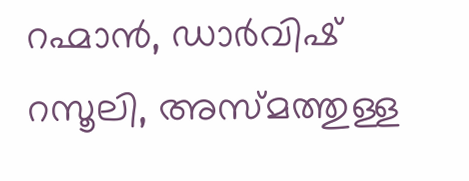റഹ്മാന്‍, ഡാര്‍വിഷ് റസൂലി, അസ്മത്തുള്ള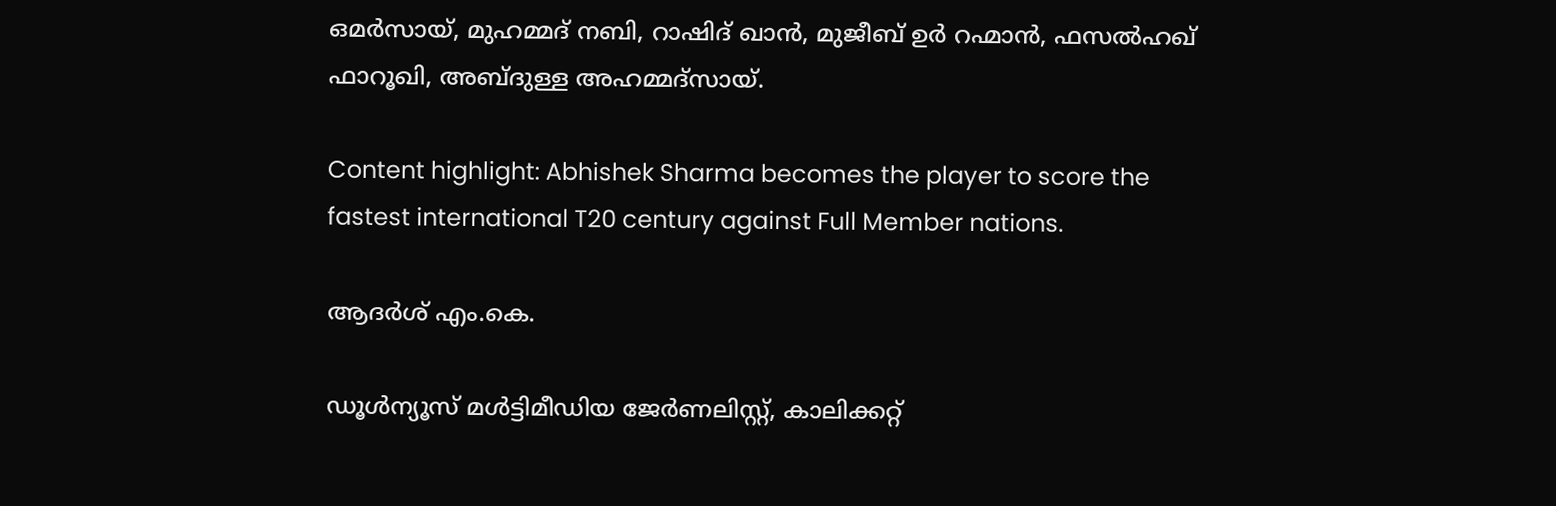ഒമര്‍സായ്, മുഹമ്മദ് നബി, റാഷിദ് ഖാന്‍, മുജീബ് ഉര്‍ റഹ്മാന്‍, ഫസല്‍ഹഖ് ഫാറൂഖി, അബ്ദുള്ള അഹമ്മദ്‌സായ്.

Content highlight: Abhishek Sharma becomes the player to score the fastest international T20 century against Full Member nations.

ആദർശ് എം.കെ.

ഡൂള്‍ന്യൂസ് മള്‍ട്ടിമീഡിയ ജേര്‍ണലിസ്റ്റ്, കാലിക്കറ്റ്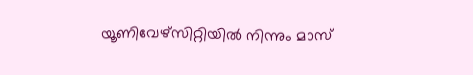യൂണിവേഴ്സിറ്റിയില്‍ നിന്നും മാസ്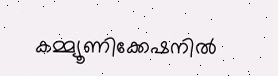കമ്മ്യൂണിക്കേഷനില്‍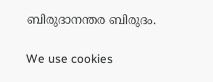ബിരുദാനന്തര ബിരുദം.

We use cookies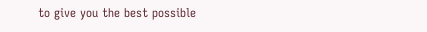to give you the best possible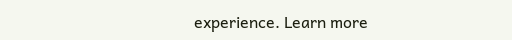experience. Learn more